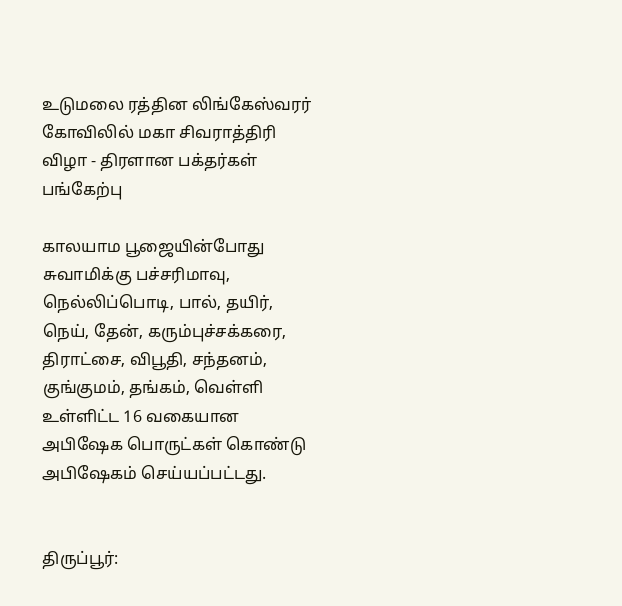உடுமலை ரத்தின லிங்கேஸ்வரர் கோவிலில் மகா சிவராத்திரி விழா - திரளான பக்தர்கள் பங்கேற்பு

காலயாம பூஜையின்போது சுவாமிக்கு பச்சரிமாவு, நெல்லிப்பொடி, பால், தயிர், நெய், தேன், கரும்புச்சக்கரை, திராட்சை, விபூதி, சந்தனம், குங்குமம், தங்கம், வெள்ளி உள்ளிட்ட 16 வகையான அபிஷேக பொருட்கள் கொண்டு அபிஷேகம் செய்யப்பட்டது.


திருப்பூர்: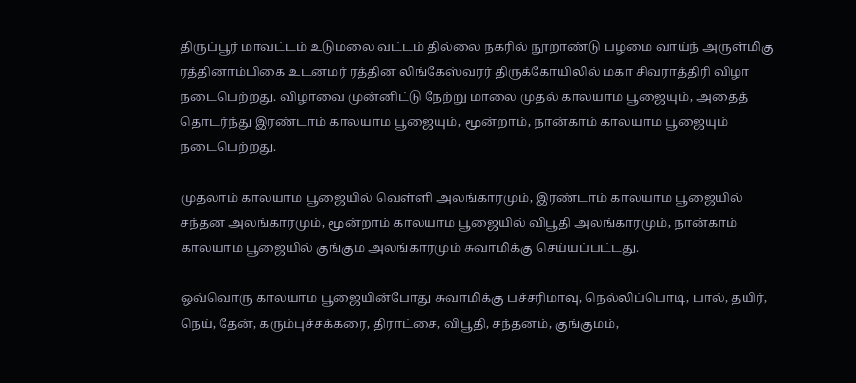திருப்பூர் மாவட்டம் உடுமலை வட்டம் தில்லை நகரில் நூறாண்டு பழமை வாய்ந் அருள்மிகு ரத்தினாம்பிகை உடனமர் ரத்தின லிங்கேஸ்வரர் திருக்கோயிலில் மகா சிவராத்திரி விழா நடைபெற்றது. விழாவை முன்னிட்டு நேற்று மாலை முதல் காலயாம பூஜையும், அதைத் தொடர்ந்து இரண்டாம் காலயாம பூஜையும், மூன்றாம், நான்காம் காலயாம பூஜையும் நடைபெற்றது.

முதலாம் காலயாம பூஜையில் வெள்ளி அலங்காரமும், இரண்டாம் காலயாம பூஜையில் சந்தன அலங்காரமும், மூன்றாம் காலயாம பூஜையில் விபூதி அலங்காரமும், நான்காம் காலயாம பூஜையில் குங்கும அலங்காரமும் சுவாமிக்கு செய்யப்பட்டது.

ஒவ்வொரு காலயாம பூஜையின்போது சுவாமிக்கு பச்சரிமாவு, நெல்லிப்பொடி, பால், தயிர், நெய், தேன், கரும்புச்சக்கரை, திராட்சை, விபூதி, சந்தனம், குங்குமம்,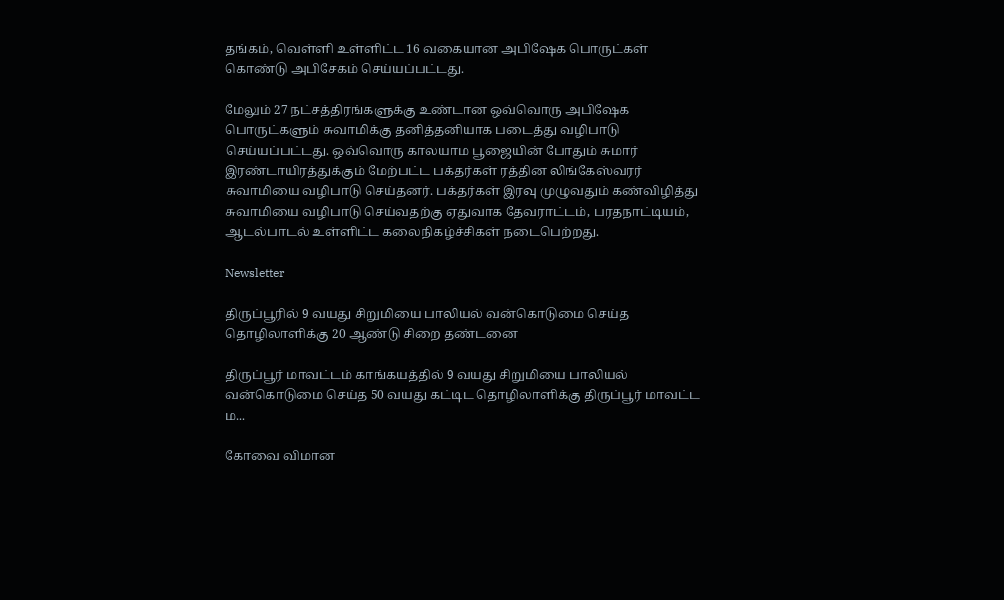தங்கம், வெள்ளி உள்ளிட்ட 16 வகையான அபிஷேக பொருட்கள் கொண்டு அபிசேகம் செய்யப்பட்டது.

மேலும் 27 நட்சத்திரங்களுக்கு உண்டான ஒவ்வொரு அபிஷேக பொருட்களும் சுவாமிக்கு தனித்தனியாக படைத்து வழிபாடு செய்யப்பட்டது. ஒவ்வொரு காலயாம பூஜையின் போதும் சுமார் இரண்டாயிரத்துக்கும் மேற்பட்ட பக்தர்கள் ரத்தின லிங்கேஸ்வரர் சுவாமியை வழிபாடு செய்தனர். பக்தர்கள் இரவு முழுவதும் கண்விழித்து சுவாமியை வழிபாடு செய்வதற்கு ஏதுவாக தேவராட்டம், பரதநாட்டியம், ஆடல்பாடல் உள்ளிட்ட கலைநிகழ்ச்சிகள் நடைபெற்றது.

Newsletter

திருப்பூரில் 9 வயது சிறுமியை பாலியல் வன்கொடுமை செய்த தொழிலாளிக்கு 20 ஆண்டு சிறை தண்டனை

திருப்பூர் மாவட்டம் காங்கயத்தில் 9 வயது சிறுமியை பாலியல் வன்கொடுமை செய்த 50 வயது கட்டிட தொழிலாளிக்கு திருப்பூர் மாவட்ட ம...

கோவை விமான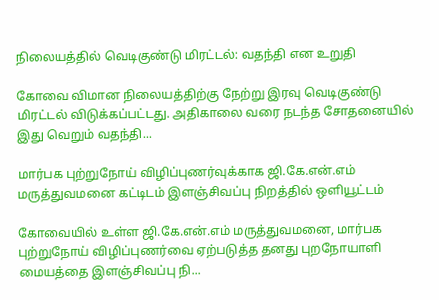நிலையத்தில் வெடிகுண்டு மிரட்டல்: வதந்தி என உறுதி

கோவை விமான நிலையத்திற்கு நேற்று இரவு வெடிகுண்டு மிரட்டல் விடுக்கப்பட்டது. அதிகாலை வரை நடந்த சோதனையில் இது வெறும் வதந்தி...

மார்பக புற்றுநோய் விழிப்புணர்வுக்காக ஜி.கே.என்.எம் மருத்துவமனை கட்டிடம் இளஞ்சிவப்பு நிறத்தில் ஒளியூட்டம்

கோவையில் உள்ள ஜி.கே.என்.எம் மருத்துவமனை, மார்பக புற்றுநோய் விழிப்புணர்வை ஏற்படுத்த தனது புறநோயாளி மையத்தை இளஞ்சிவப்பு நி...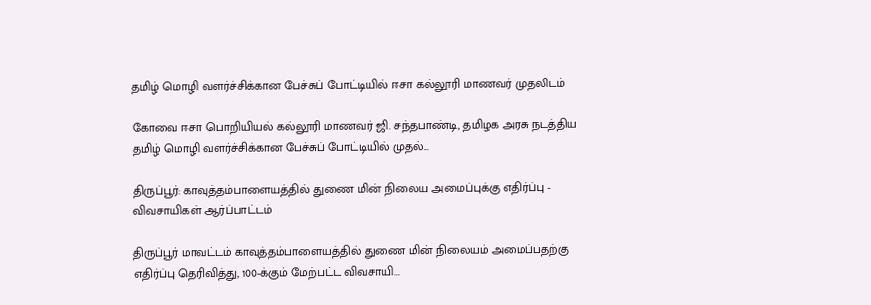தமிழ் மொழி வளர்ச்சிக்கான பேச்சுப் போட்டியில் ஈசா கல்லூரி மாணவர் முதலிடம்

கோவை ஈசா பொறியியல் கல்லூரி மாணவர் ஜி. சந்தபாண்டி, தமிழக அரசு நடத்திய தமிழ் மொழி வளர்ச்சிக்கான பேச்சுப் போட்டியில் முதல்...

திருப்பூர்: காவுத்தம்பாளையத்தில் துணை மின் நிலைய அமைப்புக்கு எதிர்ப்பு - விவசாயிகள் ஆர்ப்பாட்டம்

திருப்பூர் மாவட்டம் காவுத்தம்பாளையத்தில் துணை மின் நிலையம் அமைப்பதற்கு எதிர்ப்பு தெரிவித்து, 100-க்கும் மேற்பட்ட விவசாயி...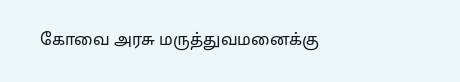கோவை அரசு மருத்துவமனைக்கு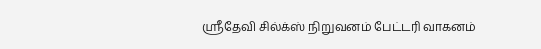ஸ்ரீதேவி சில்க்ஸ் நிறுவனம் பேட்டரி வாகனம்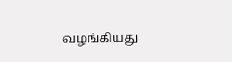வழங்கியது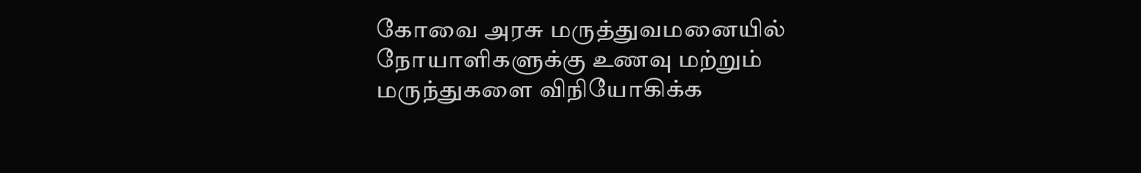கோவை அரசு மருத்துவமனையில் நோயாளிகளுக்கு உணவு மற்றும் மருந்துகளை விநியோகிக்க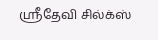ஸ்ரீதேவி சில்க்ஸ்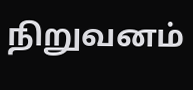நிறுவனம்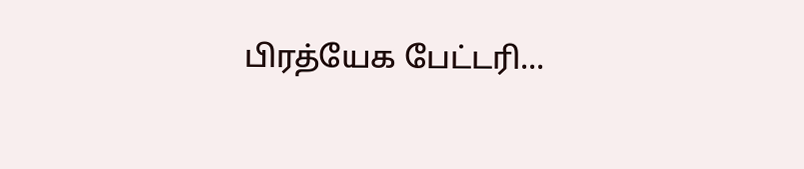பிரத்யேக பேட்டரி...